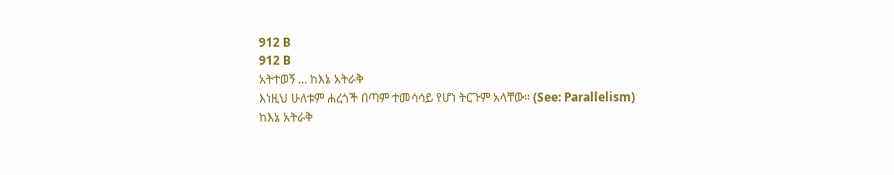912 B
912 B
አትተወኝ … ከእኔ አትራቅ
እነዚህ ሁለቱም ሐረጎች በጣም ተመሳሳይ የሆነ ትርጉም አላቸው። (See: Parallelism)
ከእኔ አትራቅ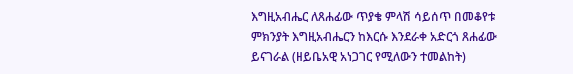እግዚአብሔር ለጸሐፊው ጥያቄ ምላሽ ሳይሰጥ በመቆየቱ ምክንያት እግዚአብሔርን ከእርሱ እንደራቀ አድርጎ ጸሐፊው ይናገራል (ዘይቤአዊ አነጋገር የሚለውን ተመልከት)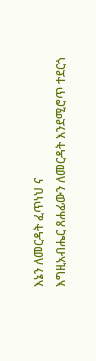እኔን ለመርዳት ፈጥነህ ና
እግዚአብሔር ጸሐፊውን ለመርዳት እንደሚሮጥ ተደርጎ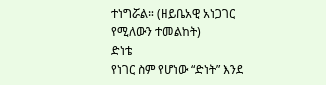ተነግሯል። (ዘይቤአዊ አነጋገር የሚለውን ተመልከት)
ድነቴ
የነገር ስም የሆነው “ድነት” እንደ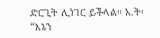ድርጊት ሊነገር ይችላል። አ.ት፡ “እኔን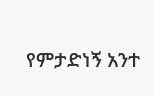የምታድነኝ አንተ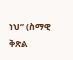ነህ” (ስማዊ ቅጽል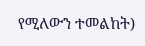የሚለውን ተመልከት)